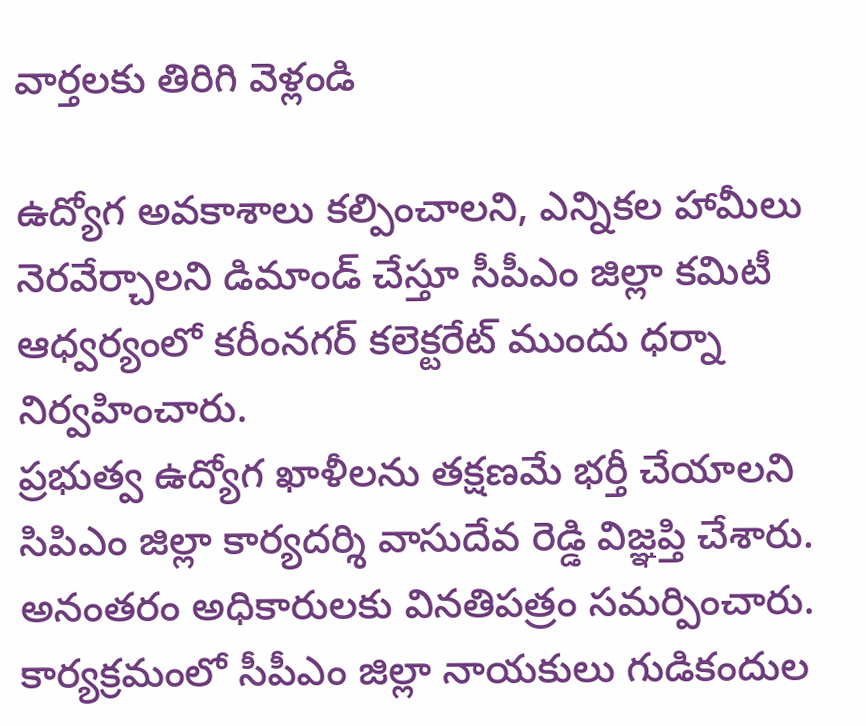వార్తలకు తిరిగి వెళ్లండి

ఉద్యోగ అవకాశాలు కల్పించాలని, ఎన్నికల హామీలు నెరవేర్చాలని డిమాండ్ చేస్తూ సీపీఎం జిల్లా కమిటీ ఆధ్వర్యంలో కరీంనగర్ కలెక్టరేట్ ముందు ధర్నా నిర్వహించారు.
ప్రభుత్వ ఉద్యోగ ఖాళీలను తక్షణమే భర్తీ చేయాలని సిపిఎం జిల్లా కార్యదర్శి వాసుదేవ రెడ్డి విజ్ఞప్తి చేశారు. అనంతరం అధికారులకు వినతిపత్రం సమర్పించారు. కార్యక్రమంలో సీపీఎం జిల్లా నాయకులు గుడికందుల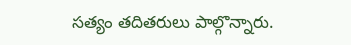సత్యం తదితరులు పాల్గొన్నారు.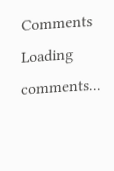Comments
Loading comments...